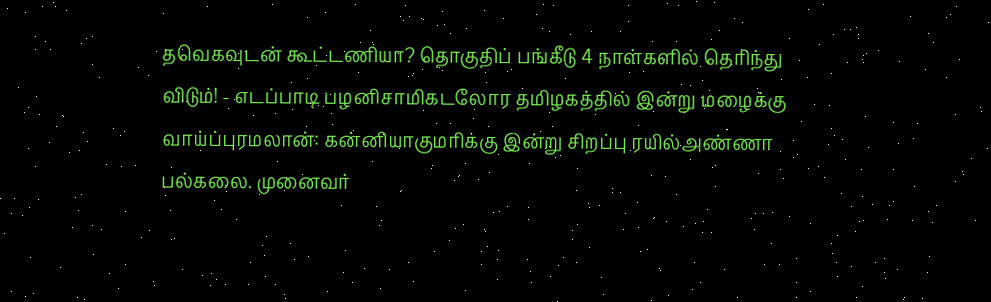தவெகவுடன் கூட்டணியா? தொகுதிப் பங்கீடு 4 நாள்களில் தெரிந்து விடும்! - எடப்பாடி பழனிசாமிகடலோர தமிழகத்தில் இன்று மழைக்கு வாய்ப்புரமலான்: கன்னியாகுமரிக்கு இன்று சிறப்பு ரயில்அண்ணா பல்கலை. முனைவர்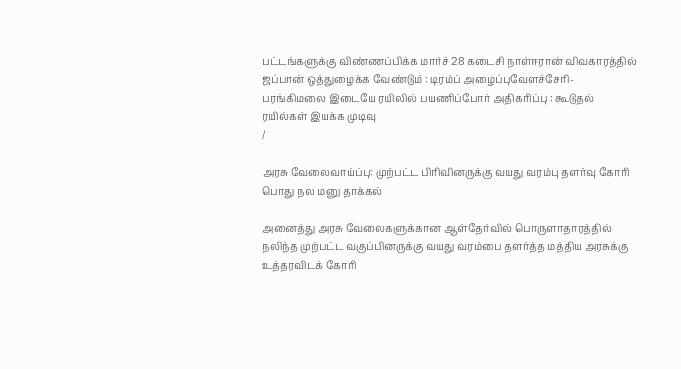பட்டங்களுக்கு விண்ணப்பிக்க மார்ச் 28 கடைசி நாள்ஈரான் விவகாரத்தில் ஜப்பான் ஒத்துழைக்க வேண்டும் : டிரம்ப் அழைப்புவேளச்சேரி-பரங்கிமலை இடையே ரயிலில் பயணிப்போர் அதிகரிப்பு : கூடுதல் ரயில்கள் இயக்க முடிவு
/

அரசு வேலைவாய்ப்பு: முற்பட்ட பிரிவினருக்கு வயது வரம்பு தளர்வு கோரி பொது நல மனு தாக்கல்

அனைத்து அரசு வேலைகளுக்கான ஆள்தேர்வில் பொருளாதாரத்தில் நலிந்த முற்பட்ட வகுப்பினருக்கு வயது வரம்பை தளர்த்த மத்திய அரசுக்கு உத்தரவிடக் கோரி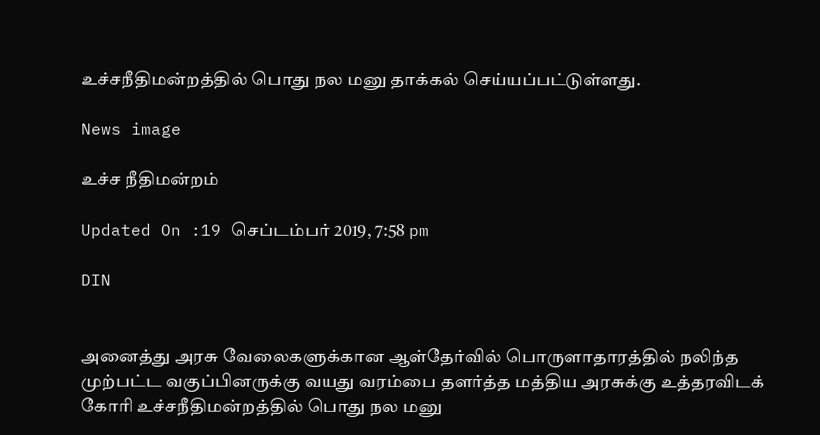உச்சநீதிமன்றத்தில் பொது நல மனு தாக்கல் செய்யப்பட்டுள்ளது.

News image

உச்ச நீதிமன்றம்

Updated On :19 செப்டம்பர் 2019, 7:58 pm

DIN


அனைத்து அரசு வேலைகளுக்கான ஆள்தேர்வில் பொருளாதாரத்தில் நலிந்த முற்பட்ட வகுப்பினருக்கு வயது வரம்பை தளர்த்த மத்திய அரசுக்கு உத்தரவிடக் கோரி உச்சநீதிமன்றத்தில் பொது நல மனு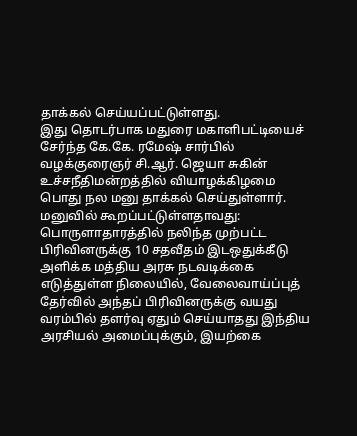தாக்கல் செய்யப்பட்டுள்ளது.
இது தொடர்பாக மதுரை மகாளிபட்டியைச் சேர்ந்த கே.கே. ரமேஷ் சார்பில் வழக்குரைஞர் சி.ஆர். ஜெயா சுகின் உச்சநீதிமன்றத்தில் வியாழக்கிழமை பொது நல மனு தாக்கல் செய்துள்ளார். மனுவில் கூறப்பட்டுள்ளதாவது:
பொருளாதாரத்தில் நலிந்த முற்பட்ட பிரிவினருக்கு 10 சதவீதம் இடஒதுக்கீடு அளிக்க மத்திய அரசு நடவடிக்கை எடுத்துள்ள நிலையில், வேலைவாய்ப்புத் தேர்வில் அந்தப் பிரிவினருக்கு வயது வரம்பில் தளர்வு ஏதும் செய்யாதது இந்திய அரசியல் அமைப்புக்கும், இயற்கை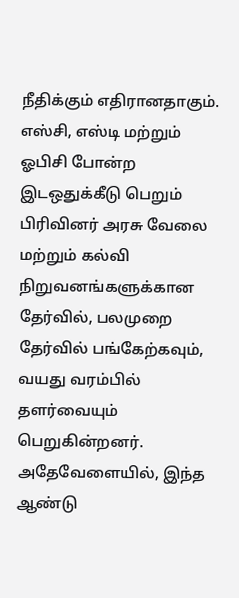நீதிக்கும் எதிரானதாகும்.
எஸ்சி, எஸ்டி மற்றும் ஓபிசி போன்ற இடஒதுக்கீடு பெறும் பிரிவினர் அரசு வேலை மற்றும் கல்வி நிறுவனங்களுக்கான தேர்வில், பலமுறை தேர்வில் பங்கேற்கவும், வயது வரம்பில் தளர்வையும் பெறுகின்றனர்.  அதேவேளையில், இந்த ஆண்டு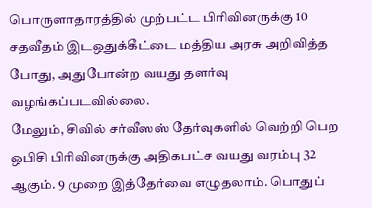பொருளாதாரத்தில் முற்பட்ட பிரிவினருக்கு 10 சதவீதம் இடஒதுக்கீட்டை மத்திய அரசு அறிவித்த போது, அதுபோன்ற வயது தளர்வு வழங்கப்படவில்லை.
மேலும், சிவில் சர்வீஸஸ் தேர்வுகளில் வெற்றி பெற ஒபிசி பிரிவினருக்கு அதிகபட்ச வயது வரம்பு 32 ஆகும். 9 முறை இத்தேர்வை எழுதலாம். பொதுப்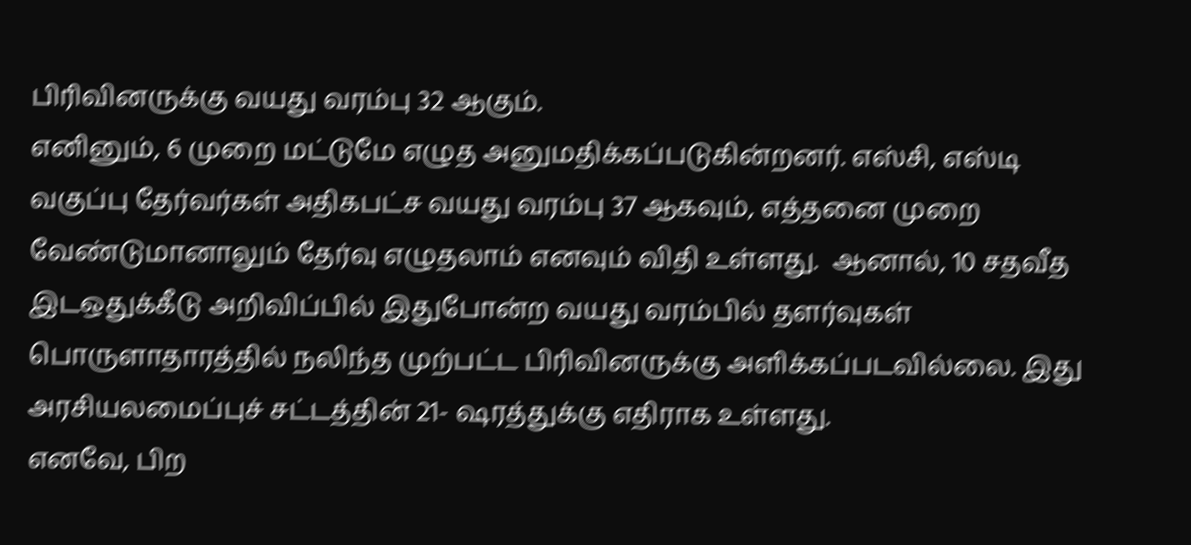பிரிவினருக்கு வயது வரம்பு 32 ஆகும்.
எனினும், 6 முறை மட்டுமே எழுத அனுமதிக்கப்படுகின்றனர். எஸ்சி, எஸ்டி வகுப்பு தேர்வர்கள் அதிகபட்ச வயது வரம்பு 37 ஆகவும், எத்தனை முறை வேண்டுமானாலும் தேர்வு எழுதலாம் எனவும் விதி உள்ளது.  ஆனால், 10 சதவீத இடஒதுக்கீடு அறிவிப்பில் இதுபோன்ற வயது வரம்பில் தளர்வுகள் பொருளாதாரத்தில் நலிந்த முற்பட்ட பிரிவினருக்கு அளிக்கப்படவில்லை. இது அரசியலமைப்புச் சட்டத்தின் 21- ஷரத்துக்கு எதிராக உள்ளது.
எனவே, பிற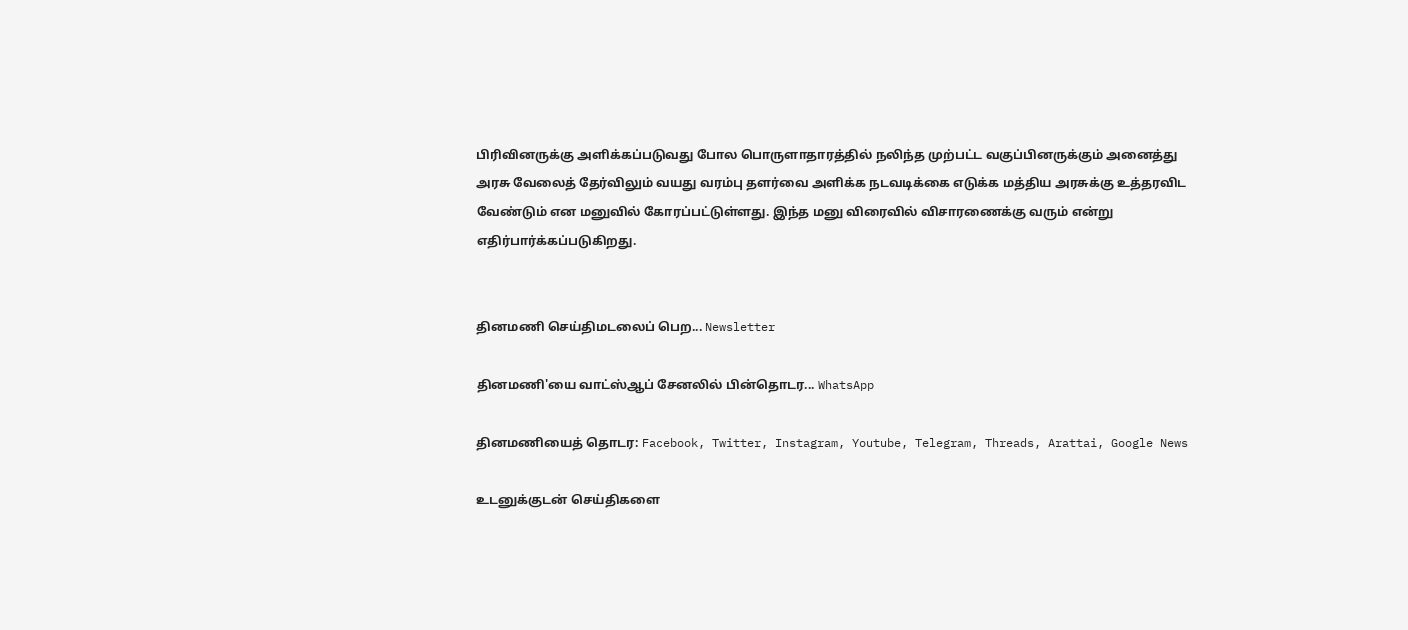பிரிவினருக்கு அளிக்கப்படுவது போல பொருளாதாரத்தில் நலிந்த முற்பட்ட வகுப்பினருக்கும் அனைத்து அரசு வேலைத் தேர்விலும் வயது வரம்பு தளர்வை அளிக்க நடவடிக்கை எடுக்க மத்திய அரசுக்கு உத்தரவிட வேண்டும் என மனுவில் கோரப்பட்டுள்ளது. இந்த மனு விரைவில் விசாரணைக்கு வரும் என்று எதிர்பார்க்கப்படுகிறது.


தினமணி செய்திமடலைப் பெற... Newsletter

தினமணி'யை வாட்ஸ்ஆப் சேனலில் பின்தொடர... WhatsApp

தினமணியைத் தொடர: Facebook, Twitter, Instagram, Youtube, Telegram, Threads, Arattai, Google News

உடனுக்குடன் செய்திகளை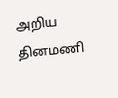அறிய தினமணி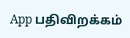App பதிவிறக்கம்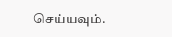செய்யவும்.